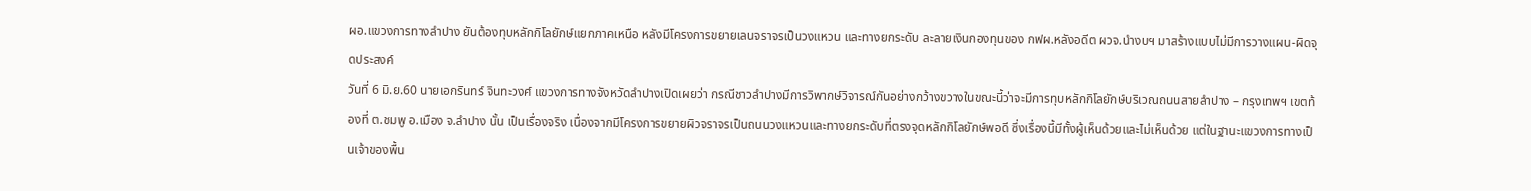ผอ.แขวงการทางลำปาง ยันต้องทุบหลักกิโลยักษ์แยกภาคเหนือ หลังมีโครงการขยายเลนจราจรเป็นวงแหวน และทางยกระดับ ละลายเงินกองทุนของ กฟผ.หลังอดีต ผวจ.นำงบฯ มาสร้างแบบไม่มีการวางแผน-ผิดจุดประสงค์
วันที่ 6 มิ.ย.60 นายเอกรินทร์ จินทะวงศ์ แขวงการทางจังหวัดลำปางเปิดเผยว่า กรณีชาวลำปางมีการวิพากษ์วิจารณ์กันอย่างกว้างขวางในขณะนี้ว่าจะมีการทุบหลักกิโลยักษ์บริเวณถนนสายลำปาง – กรุงเทพฯ เขตท้องที่ ต.ชมพู อ.เมือง จ.ลำปาง นั้น เป็นเรื่องจริง เนื่องจากมีโครงการขยายผิวจราจรเป็นถนนวงแหวนและทางยกระดับที่ตรงจุดหลักกิโลยักษ์พอดี ซึ่งเรื่องนี้มีทั้งผู้เห็นด้วยและไม่เห็นด้วย แต่ในฐานะแขวงการทางเป็นเจ้าของพื้น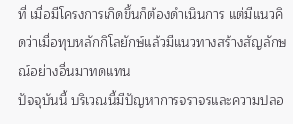ที่ เมื่อมีโครงการเกิดขึ้นก็ต้องดำเนินการ แต่มีแนวคิดว่าเมื่อทุบหลักกิโลยักษ์แล้วมีแนวทางสร้างสัญลักษณ์อย่างอื่นมาทดแทน
ปัจจุบันนี้ บริเวณนี้มีปัญหาการจราจรและความปลอ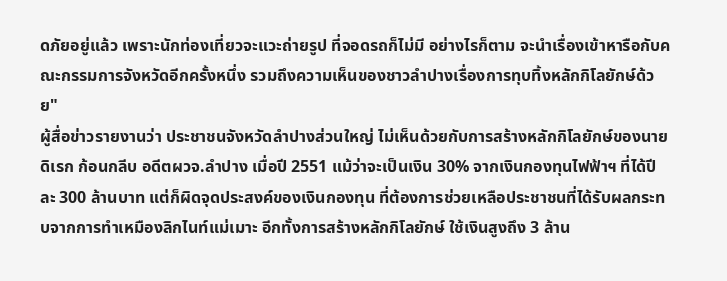ดภัยอยู่แล้ว เพราะนักท่องเที่ยวจะแวะถ่ายรูป ที่จอดรถก็ไม่มี อย่างไรก็ตาม จะนำเรื่องเข้าหารือกับคณะกรรมการจังหวัดอีกครั้งหนึ่ง รวมถึงความเห็นของชาวลำปางเรื่องการทุบทิ้งหลักกิโลยักษ์ด้วย"
ผู้สื่อข่าวรายงานว่า ประชาชนจังหวัดลำปางส่วนใหญ่ ไม่เห็นด้วยกับการสร้างหลักกิโลยักษ์ของนายดิเรก ก้อนกลีบ อดีตผวจ.ลำปาง เมื่อปี 2551 แม้ว่าจะเป็นเงิน 30% จากเงินกองทุนไฟฟ้าฯ ที่ได้ปีละ 300 ล้านบาท แต่ก็ผิดจุดประสงค์ของเงินกองทุน ที่ต้องการช่วยเหลือประชาชนที่ได้รับผลกระทบจากการทำเหมืองลิกไนท์แม่เมาะ อีกทั้งการสร้างหลักกิโลยักษ์ ใช้เงินสูงถึง 3 ล้าน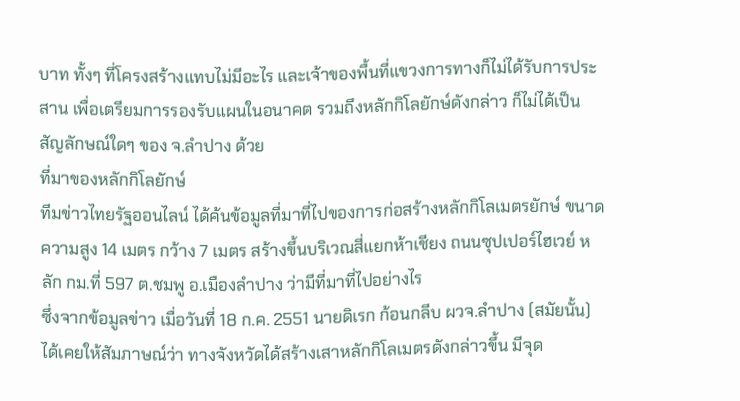บาท ทั้งๆ ที่โครงสร้างแทบไม่มีอะไร และเจ้าของพื้นที่แขวงการทางก็ไม่ได้รับการประสาน เพื่อเตรียมการรองรับแผนในอนาคต รวมถึงหลักกิโลยักษ์ดังกล่าว ก็ไม่ได้เป็นสัญลักษณ์ใดๆ ของ จ.ลำปาง ด้วย
ที่มาของหลักกิโลยักษ์
ทีมข่าวไทยรัฐออนไลน์ ได้ค้นข้อมูลที่มาที่ไปของการก่อสร้างหลักกิโลเมตรยักษ์ ขนาดความสูง 14 เมตร กว้าง 7 เมตร สร้างขึ้นบริเวณสี่แยกห้าเชียง ถนนซุปเปอร์ไฮเวย์ หลัก กม.ที่ 597 ต.ชมพู อ.เมืองลำปาง ว่ามีที่มาที่ไปอย่างไร
ซึ่งจากข้อมูลข่าว เมื่อวันที่ 18 ก.ค. 2551 นายดิเรก ก้อนกลีบ ผวจ.ลำปาง (สมัยนั้น) ได้เคยให้สัมภาษณ์ว่า ทางจังหวัดได้สร้างเสาหลักกิโลเมตรดังกล่าวขึ้น มีจุด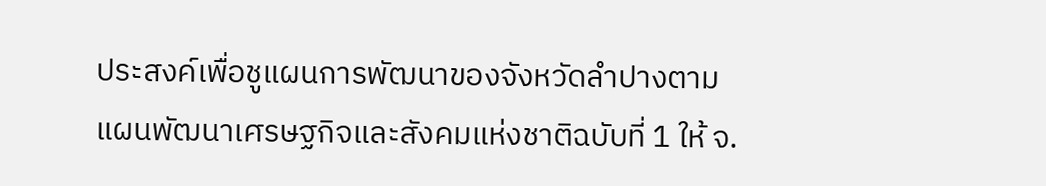ประสงค์เพื่อชูแผนการพัฒนาของจังหวัดลำปางตามแผนพัฒนาเศรษฐกิจและสังคมแห่งชาติฉบับที่ 1 ให้ จ.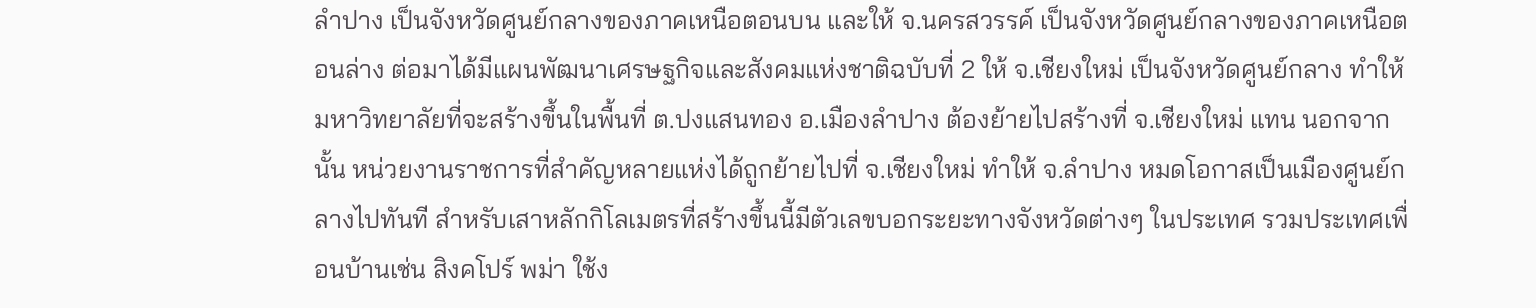ลำปาง เป็นจังหวัดศูนย์กลางของภาคเหนือตอนบน และให้ จ.นครสวรรค์ เป็นจังหวัดศูนย์กลางของภาคเหนือตอนล่าง ต่อมาได้มีแผนพัฒนาเศรษฐกิจและสังคมแห่งชาติฉบับที่ 2 ให้ จ.เชียงใหม่ เป็นจังหวัดศูนย์กลาง ทำให้มหาวิทยาลัยที่จะสร้างขึ้นในพื้นที่ ต.ปงแสนทอง อ.เมืองลำปาง ต้องย้ายไปสร้างที่ จ.เชียงใหม่ แทน นอกจากนั้น หน่วยงานราชการที่สำคัญหลายแห่งได้ถูกย้ายไปที่ จ.เชียงใหม่ ทำให้ จ.ลำปาง หมดโอกาสเป็นเมืองศูนย์กลางไปทันที สำหรับเสาหลักกิโลเมตรที่สร้างขึ้นนี้มีตัวเลขบอกระยะทางจังหวัดต่างๆ ในประเทศ รวมประเทศเพื่อนบ้านเช่น สิงคโปร์ พม่า ใช้ง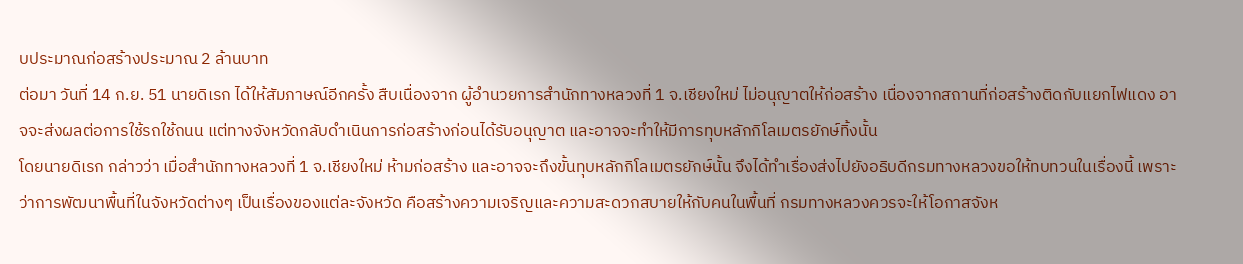บประมาณก่อสร้างประมาณ 2 ล้านบาท
ต่อมา วันที่ 14 ก.ย. 51 นายดิเรก ได้ให้สัมภาษณ์อีกครั้ง สืบเนื่องจาก ผู้อำนวยการสำนักทางหลวงที่ 1 จ.เชียงใหม่ ไม่อนุญาตให้ก่อสร้าง เนื่องจากสถานที่ก่อสร้างติดกับแยกไฟแดง อาจจะส่งผลต่อการใช้รถใช้ถนน แต่ทางจังหวัดกลับดำเนินการก่อสร้างก่อนได้รับอนุญาต และอาจจะทำให้มีการทุบหลักกิโลเมตรยักษ์ทิ้งนั้น
โดยนายดิเรก กล่าวว่า เมื่อสำนักทางหลวงที่ 1 จ.เชียงใหม่ ห้ามก่อสร้าง และอาจจะถึงขั้นทุบหลักกิโลเมตรยักษ์นั้น จึงได้ทำเรื่องส่งไปยังอธิบดีกรมทางหลวงขอให้ทบทวนในเรื่องนี้ เพราะว่าการพัฒนาพื้นที่ในจังหวัดต่างๆ เป็นเรื่องของแต่ละจังหวัด คือสร้างความเจริญและความสะดวกสบายให้กับคนในพื้นที่ กรมทางหลวงควรจะให้โอกาสจังห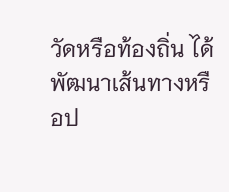วัดหรือท้องถิ่น ได้พัฒนาเส้นทางหรือป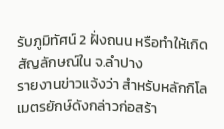รับภูมิทัศน์ 2 ฝั่งถนน หรือทำให้เกิดสัญลักษณ์ใน จ.ลำปาง
รายงานข่าวแจ้งว่า สำหรับหลักกิโลเมตรยักษ์ดังกล่าวก่อสร้า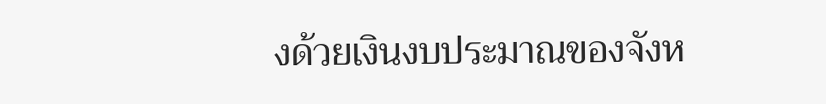งด้วยเงินงบประมาณของจังห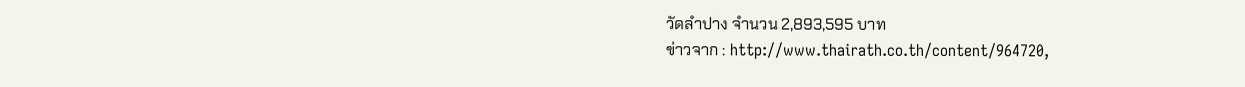วัดลำปาง จำนวน 2,893,595 บาท
ข่าวจาก : http://www.thairath.co.th/content/964720,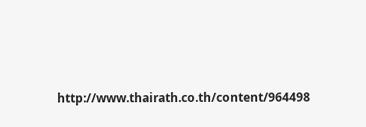http://www.thairath.co.th/content/964498